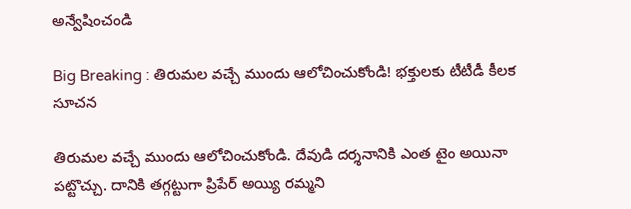అన్వేషించండి

Big Breaking : తిరుమల వచ్చే ముందు ఆలోచించుకోండి! భక్తులకు టీటీడీ కీలక సూచన

తిరుమల వచ్చే ముందు ఆలోచించుకోండి. దేవుడి దర్శనానికి ఎంత టైం అయినా పట్టొచ్చు. దానికి తగ్గట్టుగా ప్రిపేర్‌ అయ్యి రమ్మని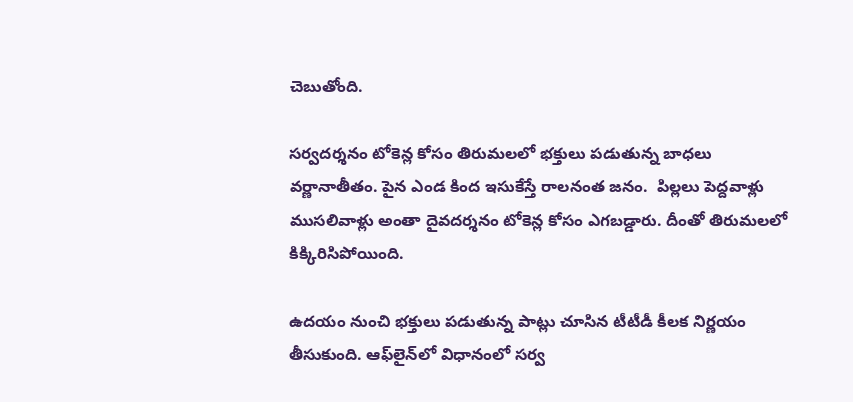చెబుతోంది.

సర్వదర్శనం టోకెన్ల కోసం తిరుమలలో భక్తులు పడుతున్న బాధలు వర్ణానాతీతం. పైన ఎండ కింద ఇసుకేస్తే రాలనంత జనం.  పిల్లలు పెద్దవాళ్లు ముసలివాళ్లు అంతా దైవదర్శనం టోకెన్ల కోసం ఎగబడ్డారు. దీంతో తిరుమలలో కిక్కిరిసిపోయింది.

ఉదయం నుంచి భక్తులు పడుతున్న పాట్లు చూసిన టీటీడీ కీలక నిర్ణయం తీసుకుంది. ఆఫ్‌లైన్‌లో విధానంలో సర్వ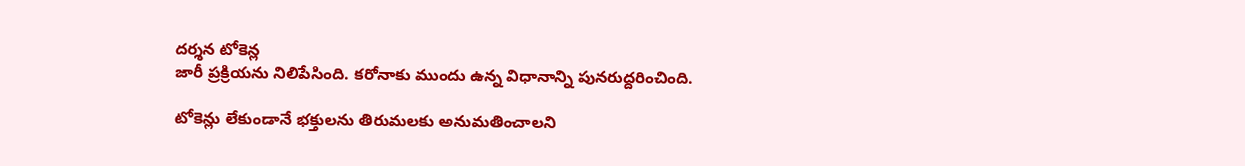దర్శన టోకెన్ల
జారీ ప్రక్రియను నిలిపేసింది. కరోనాకు ముందు ఉన్న విధానాన్ని పునరుద్దరించింది.

టోకెన్లు లేకుండానే భక్తులను తిరుమలకు అనుమతించాలని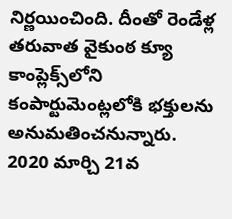నిర్ణయించింది. దీంతో రెండేళ్ల తరువాత వైకుంఠ క్యూ కాంప్లెక్స్‌లోని కంపార్టుమెంట్లలోకి భక్తులను అనుమతించనున్నారు. 2020 మార్చి 21వ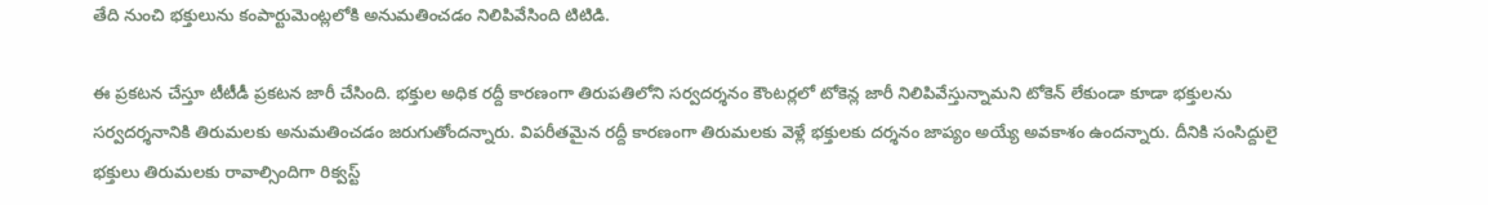తేది నుంచి భక్తులును కంపార్టుమెంట్లలోకి అనుమతించడం నిలిపివేసింది టిటిడి.

ఈ ప్రకటన చేస్తూ టీటీడీ ప్రకటన జారీ చేసింది. భక్తుల అధిక రద్దీ కారణంగా తిరుపతిలోని సర్వదర్శనం కౌంటర్లలో టోకెన్ల జారీ నిలిపివేస్తున్నామని టోకెన్ లేకుండా కూడా భక్తులను సర్వదర్శనానికి తిరుమలకు అనుమతించడం జరుగుతోందన్నారు. విపరీతమైన రద్దీ కారణంగా తిరుమలకు వెళ్లే భక్తులకు దర్శనం జాప్యం అయ్యే అవకాశం ఉందన్నారు. దీనికి సంసిద్దులై భక్తులు తిరుమలకు రావాల్సిందిగా రిక్వస్ట్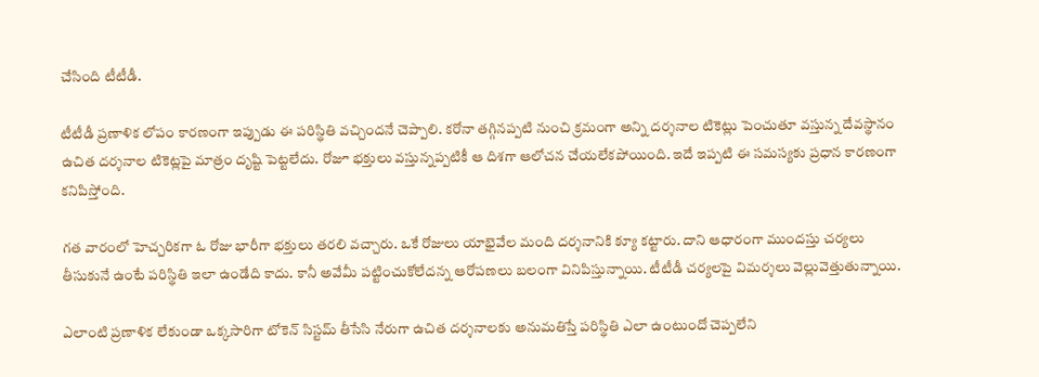చేసింది టీటీడీ.

టీటీడీ ప్రణాళిక లోపం కారణంగా ఇప్పుడు ఈ పరిస్థితి వచ్చిందనే చెప్పాలి. కరోనా తగ్గినప్పటి నుంచి క్రమంగా అన్ని దర్శనాల టికెట్లు పెంచుతూ వస్తున్న దేవస్థానం ఉచిత దర్శనాల టికెట్లపై మాత్రం దృష్టి పెట్టలేదు. రోజూ భక్తులు వస్తున్నప్పటికీ ఆ దిశగా ఆలోచన చేయలేకపోయింది. ఇదే ఇప్పటి ఈ సమస్యకు ప్రధాన కారణంగా కనిపిస్తోంది.

గత వారంలో హెచ్చరికగా ఓ రోజు భారీగా భక్తులు తరలి వచ్చారు. ఒకే రోజులు యాభైవేల మంది దర్శనానికి క్యూ కట్టారు. దాని ఆధారంగా ముందస్తు చర్యలు తీసుకునే ఉంటే పరిస్థితి ఇలా ఉండేది కాదు. కానీ అవేమీ పట్టించుకోలేదన్న ఆరోపణలు బలంగా వినిపిస్తున్నాయి. టీటీడీ చర్యలపై విమర్శలు వెల్లువెత్తుతున్నాయి.

ఎలాంటి ప్రణాళిక లేకుండా ఒక్కసారిగా టోకెన్ సిస్టమ్ తీసేసి నేరుగా ఉచిత దర్శనాలకు అనుమతిస్తే పరిస్థితి ఎలా ఉంటుందో చెప్పలేని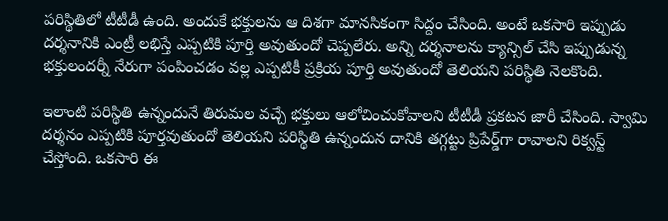పరిస్థితిలో టీటీడీ ఉంది. అందుకే భక్తులను ఆ దిశగా మానసికంగా సిద్దం చేసింది. అంటే ఒకసారి ఇప్పుడు దర్శనానికి ఎంట్రీ లభిస్తే ఎప్పటికి పూర్తి అవుతుందో చెప్పలేరు. అన్ని దర్శనాలను క్యాన్సిల్ చేసి ఇప్పుడున్న భక్తులందర్నీ నేరుగా పంపించడం వల్ల ఎప్పటికీ ప్రక్రియ పూర్తి అవుతుందో తెలియని పరిస్థితి నెలకొంది.

ఇలాంటి పరిస్థితి ఉన్నందునే తిరుమల వచ్చే భక్తులు ఆలోచించుకోవాలని టీటీడీ ప్రకటన జారీ చేసింది. స్వామి దర్శనం ఎప్పటికి పూర్తవుతుందో తెలియని పరిస్థితి ఉన్నందున దానికి తగ్గట్టు ప్రిపేర్డ్‌గా రావాలని రిక్వస్ట్ చేస్తోంది. ఒకసారి ఈ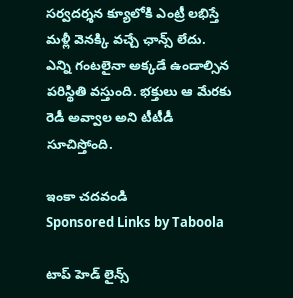సర్వదర్శన క్యూలోకి ఎంట్రీ లభిస్తే మళ్లీ వెనక్కి వచ్చే ఛాన్స్ లేదు. ఎన్ని గంటలైనా అక్కడే ఉండాల్సిన పరిస్థితి వస్తుంది. భక్తులు ఆ మేరకు రెడీ అవ్వాల అని టీటీడీ సూచిస్తోంది.

ఇంకా చదవండి
Sponsored Links by Taboola

టాప్ హెడ్ లైన్స్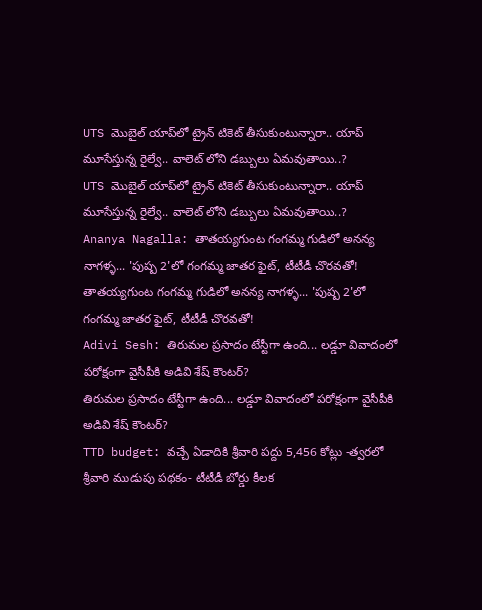UTS మొబైల్ యాప్‌లో ట్రైన్ టికెట్ తీసుకుంటున్నారా.. యాప్ మూసేస్తున్న రైల్వే.. వాలెట్ లోని డబ్బులు ఏమవుతాయి..?
UTS మొబైల్ యాప్‌లో ట్రైన్ టికెట్ తీసుకుంటున్నారా.. యాప్ మూసేస్తున్న రైల్వే.. వాలెట్ లోని డబ్బులు ఏమవుతాయి..?
Ananya Nagalla: తాతయ్యగుంట గంగమ్మ గుడిలో అనన్య నాగళ్ళ... 'పుష్ప 2'లో గంగమ్మ జాతర ఫైట్, టీటీడీ చొరవతో!
తాతయ్యగుంట గంగమ్మ గుడిలో అనన్య నాగళ్ళ... 'పుష్ప 2'లో గంగమ్మ జాతర ఫైట్, టీటీడీ చొరవతో!
Adivi Sesh: తిరుమల ప్రసాదం టేస్టీగా ఉంది... లడ్డూ వివాదంలో పరోక్షంగా వైసీపీకి అడివి శేష్ కౌంటర్?
తిరుమల ప్రసాదం టేస్టీగా ఉంది... లడ్డూ వివాదంలో పరోక్షంగా వైసీపీకి అడివి శేష్ కౌంటర్?
TTD budget: వచ్చే ఏడాదికి శ్రీవారి పద్దు 5,456 కోట్లు -త్వరలో శ్రీవారి ముడుపు పథకం- టీటీడీ బోర్డు కీలక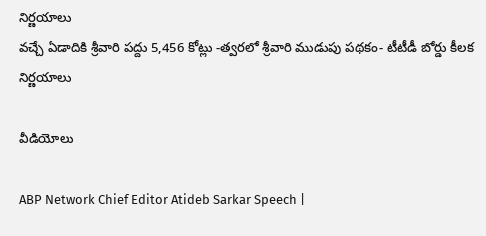నిర్ణయాలు
వచ్చే ఏడాదికి శ్రీవారి పద్దు 5,456 కోట్లు -త్వరలో శ్రీవారి ముడుపు పథకం- టీటీడీ బోర్డు కీలక నిర్ణయాలు

వీడియోలు

ABP Network Chief Editor Atideb Sarkar Speech |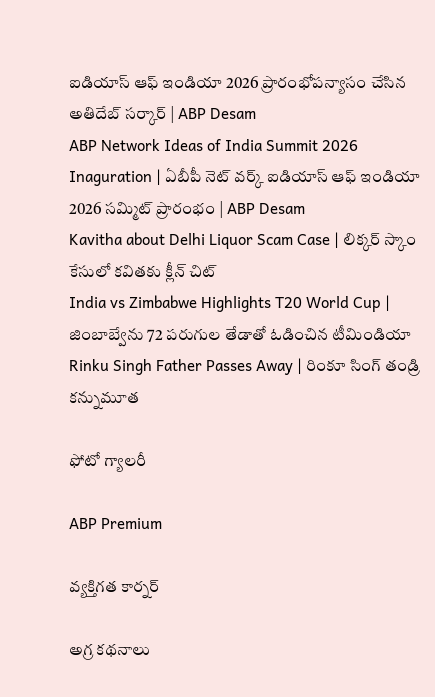ఐడియాస్ ఆఫ్ ఇండియా 2026 ప్రారంభోపన్యాసం చేసిన అతిదేబ్ సర్కార్ | ABP Desam
ABP Network Ideas of India Summit 2026 Inaguration | ఏబీపీ నెట్ వర్క్ ఐడియాస్ ఆఫ్ ఇండియా 2026 సమ్మిట్ ప్రారంభం | ABP Desam
Kavitha about Delhi Liquor Scam Case | లిక్కర్ స్కాం కేసులో కవితకు క్లీన్ చిట్
India vs Zimbabwe Highlights T20 World Cup | జింబాబ్వేను 72 పరుగుల తేడాతో ఓడించిన టీమిండియా
Rinku Singh Father Passes Away | రింకూ సింగ్ తండ్రి కన్నుమూత

ఫోటో గ్యాలరీ

ABP Premium

వ్యక్తిగత కార్నర్

అగ్ర కథనాలు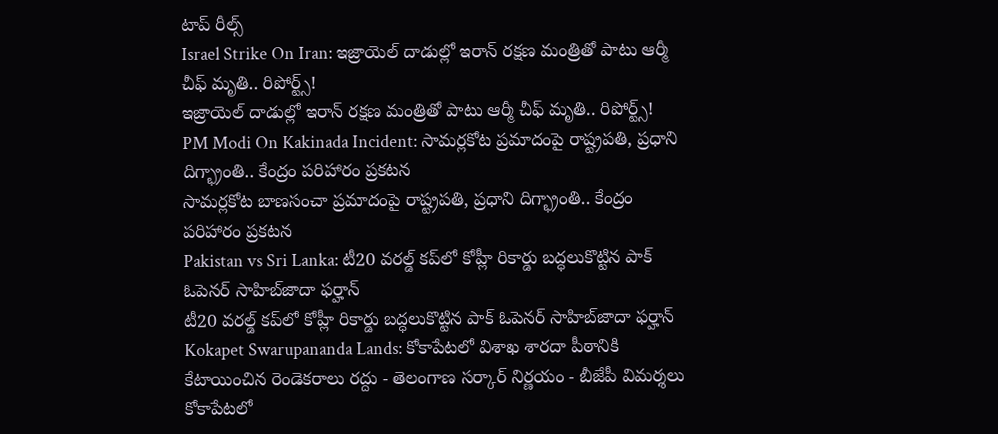టాప్ రీల్స్
Israel Strike On Iran: ఇజ్రాయెల్ దాడుల్లో ఇరాన్ రక్షణ మంత్రితో పాటు ఆర్మీ చీఫ్ మృతి.. రిపోర్ట్స్!
ఇజ్రాయెల్ దాడుల్లో ఇరాన్ రక్షణ మంత్రితో పాటు ఆర్మీ చీఫ్ మృతి.. రిపోర్ట్స్!
PM Modi On Kakinada Incident: సామర్లకోట ప్రమాదంపై రాష్ట్రపతి, ప్రధాని దిగ్భ్రాంతి.. కేంద్రం పరిహారం ప్రకటన
సామర్లకోట బాణసంచా ప్రమాదంపై రాష్ట్రపతి, ప్రధాని దిగ్భ్రాంతి.. కేంద్రం పరిహారం ప్రకటన
Pakistan vs Sri Lanka: టీ20 వరల్డ్ కప్‌లో కోహ్లీ రికార్డు బద్ధలుకొట్టిన పాక్ ఓపెనర్ సాహిబ్‌జాదా ఫర్హాన్
టీ20 వరల్డ్ కప్‌లో కోహ్లీ రికార్డు బద్ధలుకొట్టిన పాక్ ఓపెనర్ సాహిబ్‌జాదా ఫర్హాన్
Kokapet Swarupananda Lands: కోకాపేటలో విశాఖ శారదా పీఠానికి కేటాయించిన రెండెకరాలు రద్దు - తెలంగాణ సర్కార్ నిర్ణయం - బీజేపీ విమర్శలు
కోకాపేటలో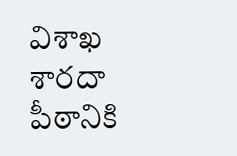విశాఖ శారదా పీఠానికి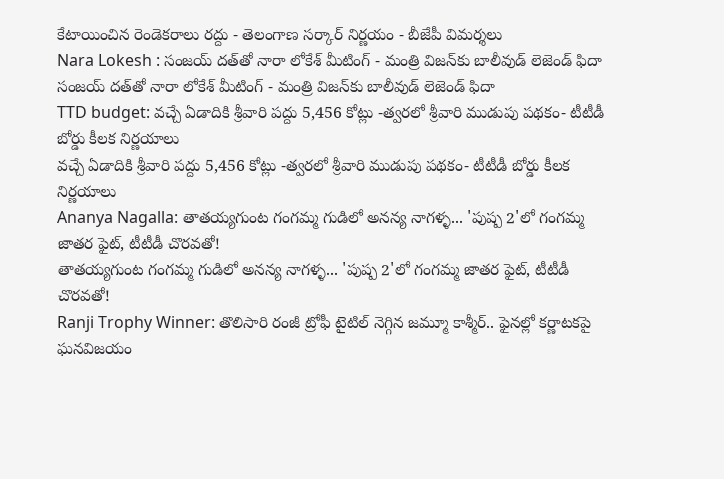కేటాయించిన రెండెకరాలు రద్దు - తెలంగాణ సర్కార్ నిర్ణయం - బీజేపీ విమర్శలు
Nara Lokesh : సంజయ్ దత్‌తో నారా లోకేశ్ మీటింగ్ - మంత్రి విజన్‌కు బాలీవుడ్ లెజెండ్ ఫిదా
సంజయ్ దత్‌తో నారా లోకేశ్ మీటింగ్ - మంత్రి విజన్‌కు బాలీవుడ్ లెజెండ్ ఫిదా
TTD budget: వచ్చే ఏడాదికి శ్రీవారి పద్దు 5,456 కోట్లు -త్వరలో శ్రీవారి ముడుపు పథకం- టీటీడీ బోర్డు కీలక నిర్ణయాలు
వచ్చే ఏడాదికి శ్రీవారి పద్దు 5,456 కోట్లు -త్వరలో శ్రీవారి ముడుపు పథకం- టీటీడీ బోర్డు కీలక నిర్ణయాలు
Ananya Nagalla: తాతయ్యగుంట గంగమ్మ గుడిలో అనన్య నాగళ్ళ... 'పుష్ప 2'లో గంగమ్మ జాతర ఫైట్, టీటీడీ చొరవతో!
తాతయ్యగుంట గంగమ్మ గుడిలో అనన్య నాగళ్ళ... 'పుష్ప 2'లో గంగమ్మ జాతర ఫైట్, టీటీడీ చొరవతో!
Ranji Trophy Winner: తొలిసారి రంజీ ట్రోఫీ టైటిల్‌ నెగ్గిన జమ్మూ కాశ్మీర్.. ఫైనల్లో కర్ణాటకపై ఘనవిజయం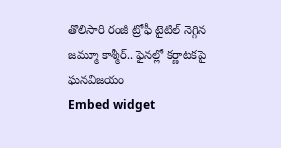తొలిసారి రంజీ ట్రోఫీ టైటిల్‌ నెగ్గిన జమ్మూ కాశ్మీర్.. ఫైనల్లో కర్ణాటకపై ఘనవిజయం
Embed widget